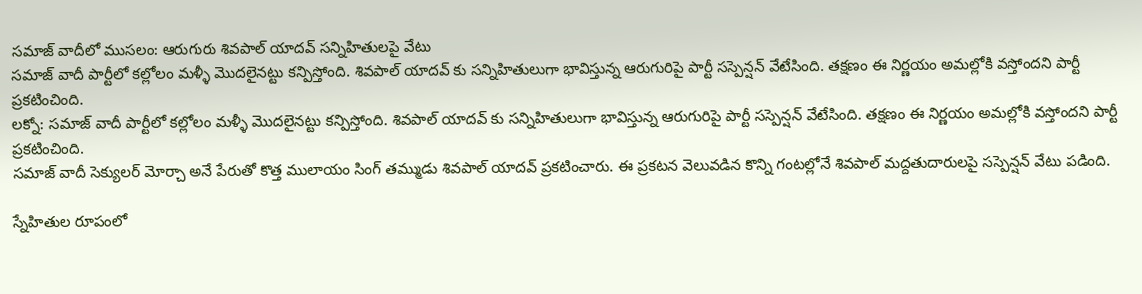సమాజ్ వాదీలో ముసలం: ఆరుగురు శివపాల్ యాదవ్ సన్నిహితులపై వేటు
సమాజ్ వాదీ పార్టీలో కల్లోలం మళ్ళీ మొదలైనట్టు కన్పిస్తోంది. శివపాల్ యాదవ్ కు సన్నిహితులుగా భావిస్తున్న ఆరుగురిపై పార్టీ సస్పెన్షన్ వేటేసింది. తక్షణం ఈ నిర్ణయం అమల్లోకి వస్తోందని పార్టీ ప్రకటించింది.
లక్నో: సమాజ్ వాదీ పార్టీలో కల్లోలం మళ్ళీ మొదలైనట్టు కన్పిస్తోంది. శివపాల్ యాదవ్ కు సన్నిహితులుగా భావిస్తున్న ఆరుగురిపై పార్టీ సస్పెన్షన్ వేటేసింది. తక్షణం ఈ నిర్ణయం అమల్లోకి వస్తోందని పార్టీ ప్రకటించింది.
సమాజ్ వాదీ సెక్యులర్ మోర్చా అనే పేరుతో కొత్త ములాయం సింగ్ తమ్ముడు శివపాల్ యాదవ్ ప్రకటించారు. ఈ ప్రకటన వెలువడిన కొన్ని గంటల్లోనే శివపాల్ మద్దతుదారులపై సస్పెన్షన్ వేటు పడింది.

స్నేహితుల రూపంలో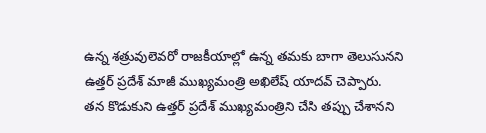ఉన్న శత్రువులెవరో రాజకీయాల్లో ఉన్న తమకు బాగా తెలుసునని ఉత్తర్ ప్రదేశ్ మాజీ ముఖ్యమంత్రి అఖిలేష్ యాదవ్ చెప్పారు.
తన కొడుకుని ఉత్తర్ ప్రదేశ్ ముఖ్యమంత్రిని చేసి తప్పు చేశానని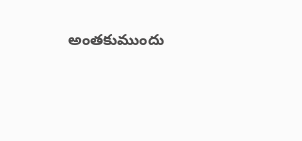అంతకుముందు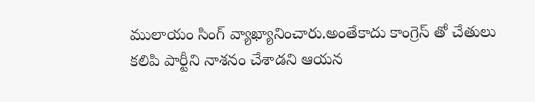ములాయం సింగ్ వ్యాఖ్యానించారు.అంతేకాదు కాంగ్రెస్ తో చేతులు కలిపి పార్టీని నాశనం చేశాడని ఆయన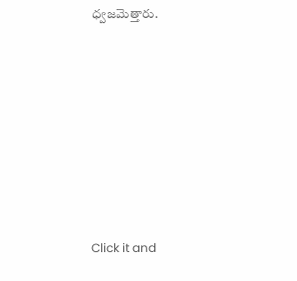ధ్వజమెత్తారు.












Click it and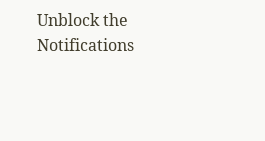Unblock the Notifications